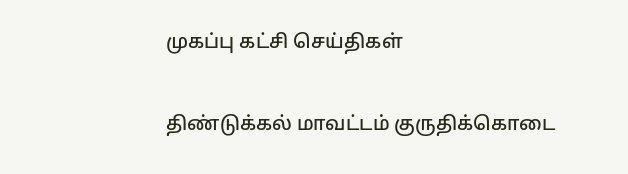முகப்பு கட்சி செய்திகள்

திண்டுக்கல் மாவட்டம் குருதிக்கொடை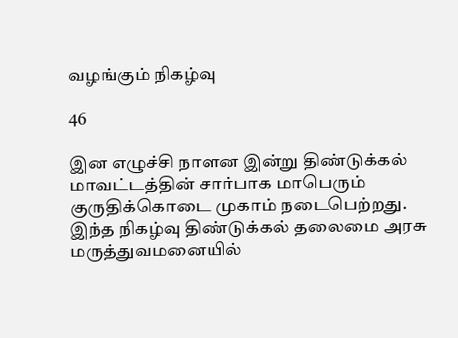வழங்கும் நிகழ்வு

46

இன எழுச்சி நாளன இன்று திண்டுக்கல் மாவட்டத்தின் சார்பாக மாபெரும் குருதிக்கொடை முகாம் நடைபெற்றது.
இந்த நிகழ்வு திண்டுக்கல் தலைமை அரசு மருத்துவமனையில்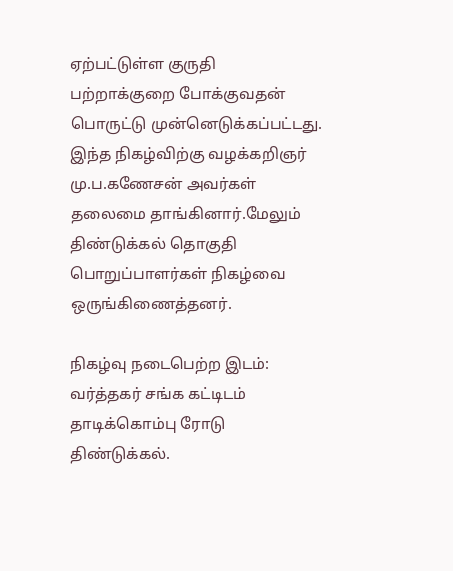ஏற்பட்டுள்ள குருதி பற்றாக்குறை போக்குவதன் பொருட்டு முன்னெடுக்கப்பட்டது.
இந்த நிகழ்விற்கு வழக்கறிஞர் மு.ப.கணேசன் அவர்கள் தலைமை தாங்கினார்.மேலும் திண்டுக்கல் தொகுதி பொறுப்பாளர்கள் நிகழ்வை ஒருங்கிணைத்தனர்.

நிகழ்வு நடைபெற்ற இடம்:
வர்த்தகர் சங்க கட்டிடம்
தாடிக்கொம்பு ரோடு
திண்டுக்கல்.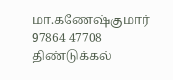மா.கணேஷ்குமார்
97864 47708
திண்டுக்கல்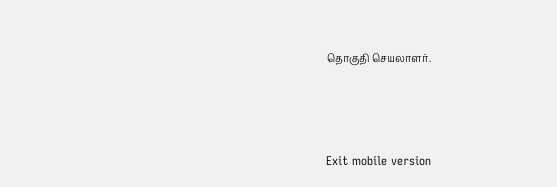தொகுதி செயலாளர்.



Exit mobile version